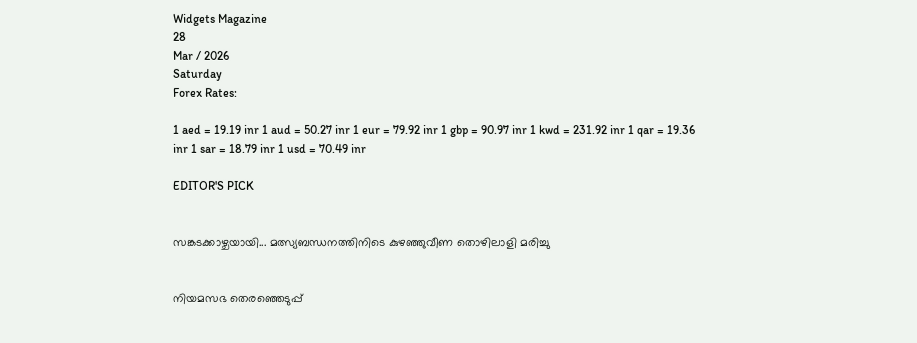Widgets Magazine
28
Mar / 2026
Saturday
Forex Rates:

1 aed = 19.19 inr 1 aud = 50.27 inr 1 eur = 79.92 inr 1 gbp = 90.97 inr 1 kwd = 231.92 inr 1 qar = 19.36 inr 1 sar = 18.79 inr 1 usd = 70.49 inr

EDITOR'S PICK


സങ്കടക്കാഴ്ചയായി... മത്സ്യബന്ധനത്തിനിടെ കുഴഞ്ഞുവീണ തൊഴിലാളി മരിച്ചു


നിയമസഭ തെരഞ്ഞെടുപ്പ്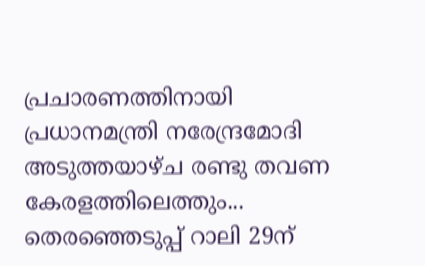പ്രചാരണത്തിനായി പ്രധാനമന്ത്രി നരേന്ദ്രമോദി അടുത്തയാഴ്ച രണ്ടു തവണ കേരളത്തിലെത്തും... തെരഞ്ഞെടുപ്പ് റാലി 29ന്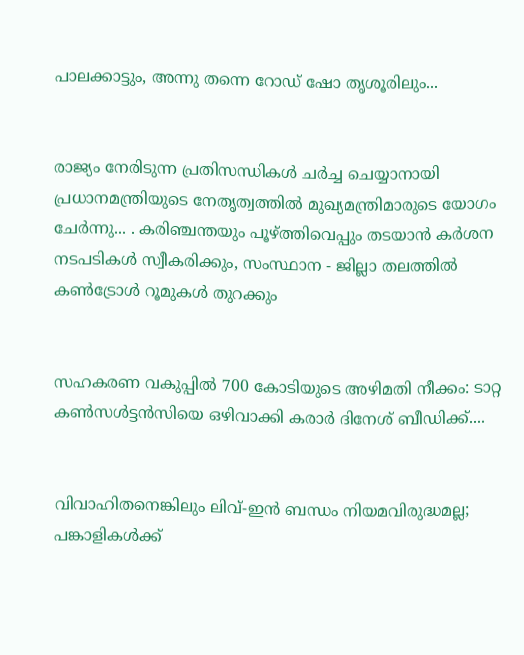പാലക്കാട്ടും, അന്നു തന്നെ റോഡ് ഷോ തൃശൂരിലും...


രാജ്യം നേരിടുന്ന പ്രതിസന്ധികൾ ചർച്ച ചെയ്യാനായി പ്രധാനമന്ത്രിയുടെ നേതൃത്വത്തിൽ മുഖ്യമന്ത്രിമാരുടെ യോഗം ചേർന്നു... . കരിഞ്ചന്തയും പൂഴ്ത്തിവെപ്പും തടയാൻ കർശന നടപടികൾ സ്വീകരിക്കും, സംസ്ഥാന - ജില്ലാ തലത്തിൽ കൺട്രോൾ റൂമുകൾ തുറക്കും


സഹകരണ വകുപ്പിൽ 700 കോടിയുടെ അഴിമതി നീക്കം: ടാറ്റ കണ്‍സള്‍ട്ടന്‍സിയെ ഒഴിവാക്കി കരാർ ദിനേശ് ബീഡിക്ക്....


വിവാഹിതനെങ്കിലും ലിവ്-ഇൻ ബന്ധം നിയമവിരുദ്ധമല്ല; പങ്കാളികൾക്ക്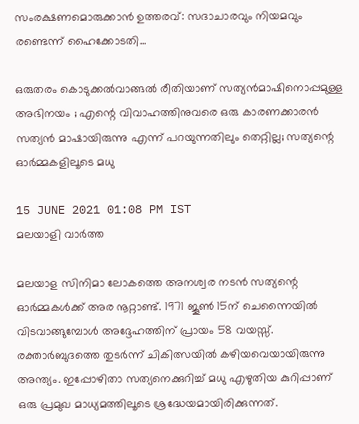സംരക്ഷണമൊരുക്കാൻ ഉത്തരവ്: സദാചാരവും നിയമവും രണ്ടെന്ന് ഹൈക്കോടതി...

ഒരുതരം കൊടുക്കൽവാങ്ങൽ രീതിയാണ് സത്യൻമാഷിനൊപ്പമുള്ള അഭിനയം ; എന്റെ വിവാഹത്തിനുവരെ ഒരു കാരണക്കാരൻ സത്യൻ മാഷായിരുന്നു എന്ന് പറയുന്നതിലും തെറ്റില്ല; സത്യന്റെ ഓർമ്മകളിലൂടെ മധു

15 JUNE 2021 01:08 PM IST
മലയാളി വാര്‍ത്ത

മലയാള സിനിമാ ലോകത്തെ അനശ്വര നടൻ സത്യന്റെ ഓർമ്മകൾക്ക് അര നൂറ്റാണ്ട്. 1971 ജൂൺ 15ന് ചെന്നൈയിൽ വിടവാങ്ങുമ്പോൾ അദ്ദേഹത്തിന് പ്രായം 58 വയസ്സ്. രക്താർബുദത്തെ തുടർന്ന് ചികിത്സയിൽ കഴിയവെയായിരുന്നു അന്ത്യം. ഇപ്പോഴിതാ സത്യനെക്കുറിച്ച് മധു എഴുതിയ കുറിപ്പാണ് ഒരു പ്രമുഖ മാധ്യമത്തിലൂടെ ശ്രദ്ധേയമായിരിക്കുന്നത്.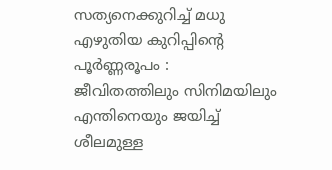സത്യനെക്കുറിച്ച് മധു എഴുതിയ കുറിപ്പിന്റെ പൂർണ്ണരൂപം :
ജീവിതത്തിലും സിനിമയിലും എന്തിനെയും ജയിച്ച് ശീലമുള്ള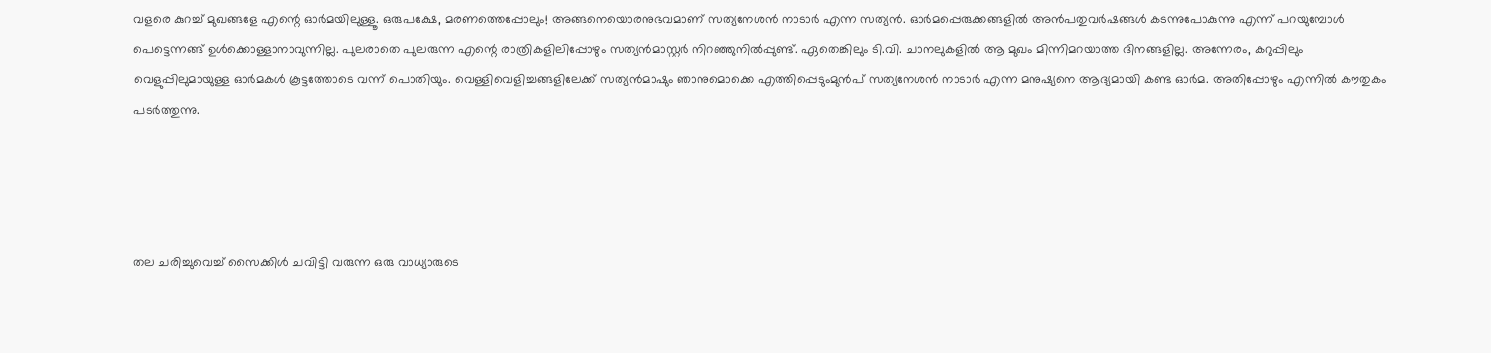വളരെ കുറച്ച് മുഖങ്ങളേ എന്റെ ഓർമയിലുള്ളൂ. ഒരുപക്ഷേ, മരണത്തെപ്പോലും! അങ്ങനെയൊരനുഭവമാണ് സത്യനേശൻ നാടാർ എന്ന സത്യൻ. ഓർമപ്പെരുക്കങ്ങളിൽ അൻപതുവർഷങ്ങൾ കടന്നുപോകുന്നു എന്ന് പറയുമ്പോൾ പെട്ടെന്നങ്ങ് ഉൾക്കൊള്ളാനാവുന്നില്ല. പുലരാതെ പുലരുന്ന എന്റെ രാത്രികളിലിപ്പോഴും സത്യൻമാസ്റ്റർ നിറഞ്ഞുനിൽപ്പുണ്ട്. ഏതെങ്കിലും ടി.വി. ചാനലുകളിൽ ആ മുഖം മിന്നിമറയാത്ത ദിനങ്ങളില്ല. അന്നേരം, കറുപ്പിലും വെളുപ്പിലുമായുള്ള ഓർമകൾ കൂട്ടത്തോടെ വന്ന് പൊതിയും. വെള്ളിവെളിച്ചങ്ങളിലേക്ക് സത്യൻമാഷും ഞാനുമൊക്കെ എത്തിപ്പെടുംമുൻപ് സത്യനേശൻ നാടാർ എന്ന മനുഷ്യനെ ആദ്യമായി കണ്ട ഓർമ. അതിപ്പോഴും എന്നിൽ കൗതുകം പടർത്തുന്നു.




തല ചരിച്ചുവെച്ച് സൈക്കിൾ ചവിട്ടി വരുന്ന ഒരു വാധ്യാരുടെ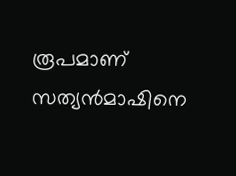രൂപമാണ് സത്യൻമാഷിനെ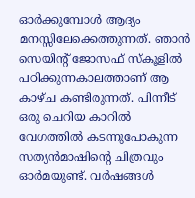ഓർക്കുമ്പോൾ ആദ്യം മനസ്സിലേക്കെത്തുന്നത്. ഞാൻ സെയിന്റ് ജോസഫ് സ്കൂളിൽ പഠിക്കുന്നകാലത്താണ് ആ കാഴ്ച കണ്ടിരുന്നത്. പിന്നീട് ഒരു ചെറിയ കാറിൽ വേഗത്തിൽ കടന്നുപോകുന്ന സത്യൻമാഷിന്റെ ചിത്രവും ഓർമയുണ്ട്. വർഷങ്ങൾ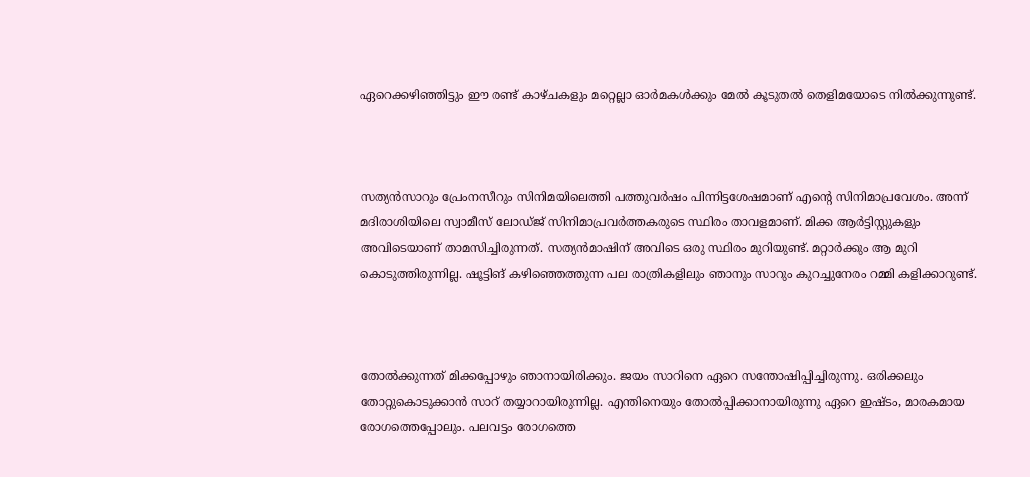ഏറെക്കഴിഞ്ഞിട്ടും ഈ രണ്ട് കാഴ്ചകളും മറ്റെല്ലാ ഓർമകൾക്കും മേൽ കൂടുതൽ തെളിമയോടെ നിൽക്കുന്നുണ്ട്.



സത്യൻസാറും പ്രേംനസീറും സിനിമയിലെത്തി പത്തുവർഷം പിന്നിട്ടശേഷമാണ് എന്റെ സിനിമാപ്രവേശം. അന്ന് മദിരാശിയിലെ സ്വാമീസ് ലോഡ്ജ് സിനിമാപ്രവർത്തകരുടെ സ്ഥിരം താവളമാണ്. മിക്ക ആർട്ടിസ്റ്റുകളും അവിടെയാണ് താമസിച്ചിരുന്നത്. സത്യൻമാഷിന് അവിടെ ഒരു സ്ഥിരം മുറിയുണ്ട്. മറ്റാർക്കും ആ മുറി കൊടുത്തിരുന്നില്ല. ഷൂട്ടിങ് കഴിഞ്ഞെത്തുന്ന പല രാത്രികളിലും ഞാനും സാറും കുറച്ചുനേരം റമ്മി കളിക്കാറുണ്ട്.



തോൽക്കുന്നത് മിക്കപ്പോഴും ഞാനായിരിക്കും. ജയം സാറിനെ ഏറെ സന്തോഷിപ്പിച്ചിരുന്നു. ഒരിക്കലും തോറ്റുകൊടുക്കാൻ സാറ് തയ്യാറായിരുന്നില്ല. എന്തിനെയും തോൽപ്പിക്കാനായിരുന്നു ഏറെ ഇഷ്ടം, മാരകമായ രോഗത്തെപ്പോലും. പലവട്ടം രോഗത്തെ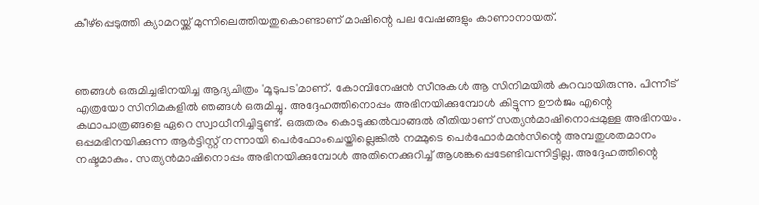കീഴ്പ്പെടുത്തി ക്യാമറയ്ക്ക് മുന്നിലെത്തിയതുകൊണ്ടാണ് മാഷിന്റെ പല വേഷങ്ങളും കാണാനായത്.



ഞങ്ങൾ ഒരുമിച്ചഭിനയിച്ച ആദ്യചിത്രം 'മൂടുപട'മാണ്. കോമ്പിനേഷൻ സീനുകൾ ആ സിനിമയിൽ കുറവായിരുന്നു. പിന്നീട് എത്രയോ സിനിമകളിൽ ഞങ്ങൾ ഒരുമിച്ചു. അദ്ദേഹത്തിനൊപ്പം അഭിനയിക്കുമ്പോൾ കിട്ടുന്ന ഊർജം എന്റെ കഥാപാത്രങ്ങളെ ഏറെ സ്വാധീനിച്ചിട്ടുണ്ട്. ഒരുതരം കൊടുക്കൽവാങ്ങൽ രീതിയാണ് സത്യൻമാഷിനൊപ്പമുള്ള അഭിനയം. ഒപ്പമഭിനയിക്കുന്ന ആർട്ടിസ്റ്റ് നന്നായി പെർഫോംചെയ്തില്ലെങ്കിൽ നമ്മുടെ പെർഫോർമൻസിന്റെ അമ്പതുശതമാനം നഷ്ടമാകും. സത്യൻമാഷിനൊപ്പം അഭിനയിക്കുമ്പോൾ അതിനെക്കുറിച്ച് ആശങ്കപ്പെടേണ്ടിവന്നിട്ടില്ല. അദ്ദേഹത്തിന്റെ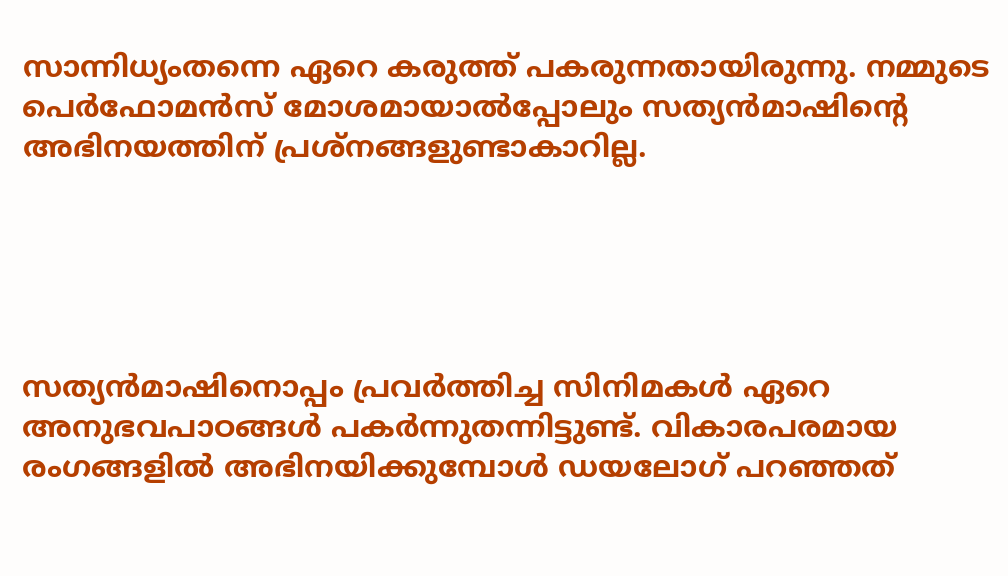സാന്നിധ്യംതന്നെ ഏറെ കരുത്ത് പകരുന്നതായിരുന്നു. നമ്മുടെ പെർഫോമൻസ് മോശമായാൽപ്പോലും സത്യൻമാഷിന്റെ അഭിനയത്തിന് പ്രശ്നങ്ങളുണ്ടാകാറില്ല.





സത്യൻമാഷിനൊപ്പം പ്രവർത്തിച്ച സിനിമകൾ ഏറെ അനുഭവപാഠങ്ങൾ പകർന്നുതന്നിട്ടുണ്ട്. വികാരപരമായ രംഗങ്ങളിൽ അഭിനയിക്കുമ്പോൾ ഡയലോഗ് പറഞ്ഞത്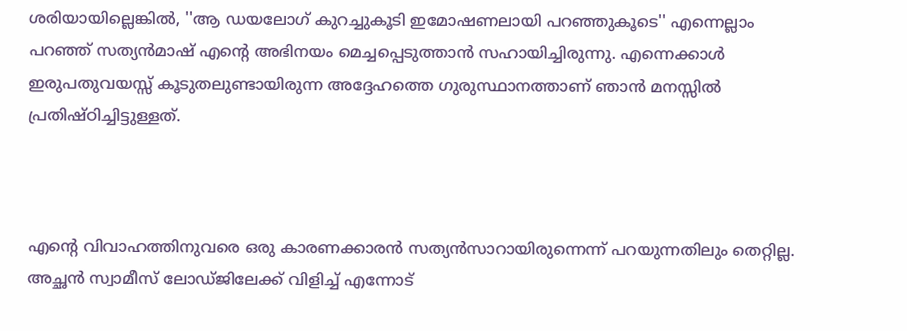ശരിയായില്ലെങ്കിൽ, ''ആ ഡയലോഗ് കുറച്ചുകൂടി ഇമോഷണലായി പറഞ്ഞുകൂടെ'' എന്നെല്ലാം പറഞ്ഞ് സത്യൻമാഷ് എന്റെ അഭിനയം മെച്ചപ്പെടുത്താൻ സഹായിച്ചിരുന്നു. എന്നെക്കാൾ ഇരുപതുവയസ്സ് കൂടുതലുണ്ടായിരുന്ന അദ്ദേഹത്തെ ഗുരുസ്ഥാനത്താണ് ഞാൻ മനസ്സിൽ പ്രതിഷ്ഠിച്ചിട്ടുള്ളത്.



എന്റെ വിവാഹത്തിനുവരെ ഒരു കാരണക്കാരൻ സത്യൻസാറായിരുന്നെന്ന് പറയുന്നതിലും തെറ്റില്ല. അച്ഛൻ സ്വാമീസ് ലോഡ്ജിലേക്ക് വിളിച്ച് എന്നോട്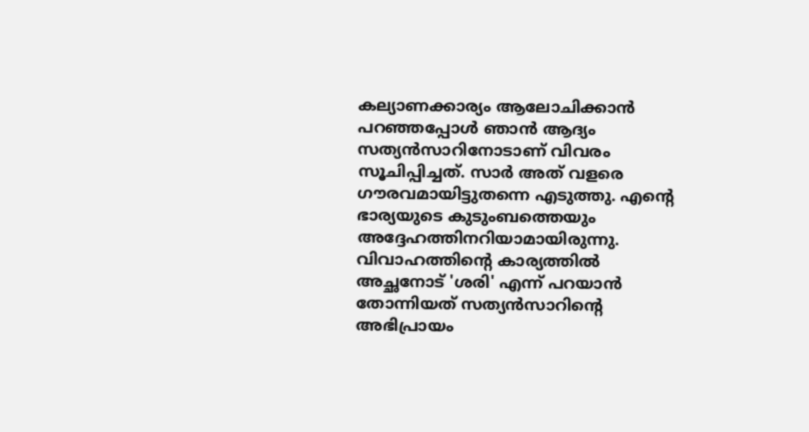കല്യാണക്കാര്യം ആലോചിക്കാൻ പറഞ്ഞപ്പോൾ ഞാൻ ആദ്യം സത്യൻസാറിനോടാണ് വിവരം സൂചിപ്പിച്ചത്. സാർ അത് വളരെ ഗൗരവമായിട്ടുതന്നെ എടുത്തു. എന്റെ ഭാര്യയുടെ കുടുംബത്തെയും അദ്ദേഹത്തിനറിയാമായിരുന്നു. വിവാഹത്തിന്റെ കാര്യത്തിൽ അച്ഛനോട് 'ശരി' എന്ന് പറയാൻ തോന്നിയത് സത്യൻസാറിന്റെ അഭിപ്രായം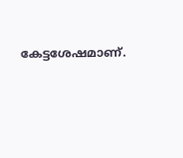കേട്ടശേഷമാണ്.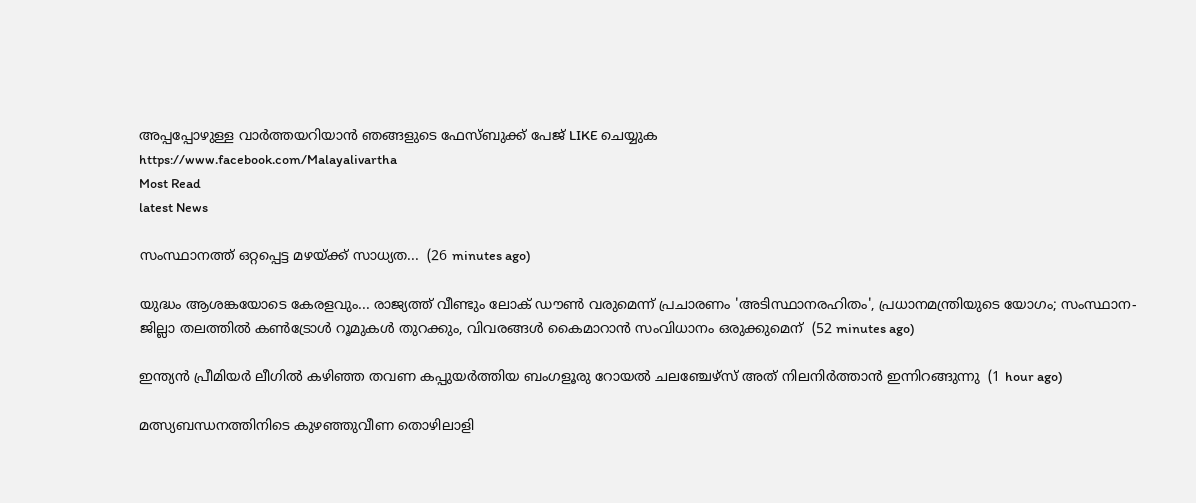അപ്പപ്പോഴുള്ള വാര്‍ത്തയറിയാന്‍ ഞങ്ങളുടെ ഫേസ്‌ബുക്ക്‌ പേജ് LIKE ചെയ്യുക
https://www.facebook.com/Malayalivartha
Most Read
latest News

സംസ്ഥാനത്ത് ഒറ്റപ്പെട്ട മഴയ്ക്ക് സാധ്യത...  (26 minutes ago)

യുദ്ധം ആശങ്കയോടെ കേരളവും... രാജ്യത്ത് വീണ്ടും ലോക് ഡൗൺ വരുമെന്ന് പ്രചാരണം 'അടിസ്ഥാനരഹിതം', പ്രധാനമന്ത്രിയുടെ യോഗം; സംസ്ഥാന-ജില്ലാ തലത്തിൽ കൺട്രോൾ റൂമുകൾ തുറക്കും, വിവരങ്ങൾ കൈമാറാൻ സംവിധാനം ഒരുക്കുമെന്  (52 minutes ago)

ഇന്ത്യൻ പ്രീമിയർ ലീഗിൽ കഴിഞ്ഞ തവണ കപ്പുയർത്തിയ ബംഗളൂരു റോയൽ ചലഞ്ചേഴ്സ് അത് നിലനിർത്താൻ ഇന്നിറങ്ങുന്നു  (1 hour ago)

മത്സ്യബന്ധനത്തിനിടെ കുഴഞ്ഞുവീണ തൊഴിലാളി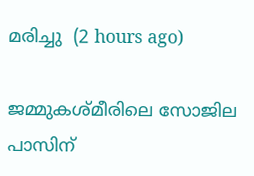മരിച്ചു  (2 hours ago)

ജമ്മുകശ്മീരിലെ സോജില പാസിന്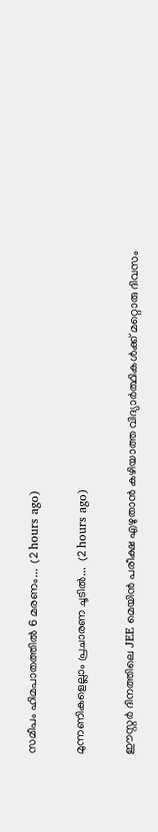സമീപം ഹിമപാതത്തിൽ 6 മരണം...  (2 hours ago)

മുന്നണികളെല്ലാം പ്രചാരണ ചൂടിൽ...  (2 hours ago)

ഈസ്റ്റർ ദിനത്തിലെ JEE മെയിൻ പരീക്ഷ എഴുതാൻ കഴിയാത്ത വിദ്യാർത്ഥികൾക്ക് മറ്റൊരു ദിവസം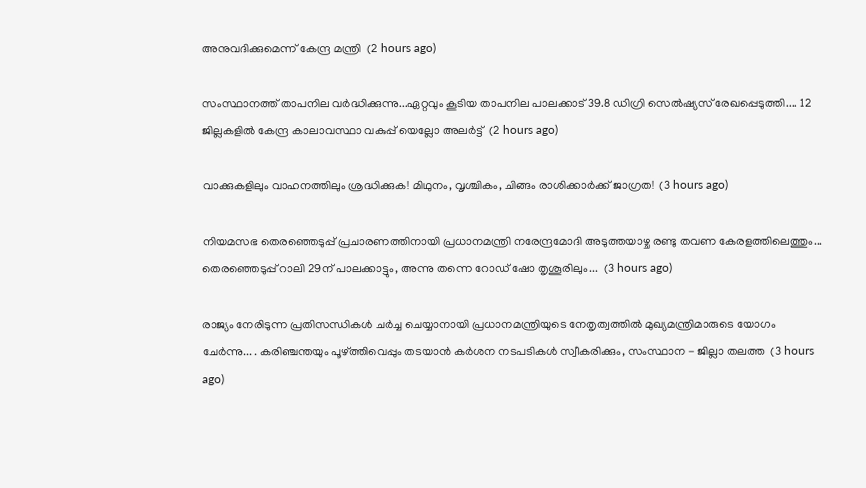അനുവദിക്കുമെന്ന് കേന്ദ്ര മന്ത്രി  (2 hours ago)

സംസ്ഥാനത്ത് താപനില വർദ്ധിക്കുന്നു...ഏറ്റവും കൂടിയ താപനില പാലക്കാട് 39.8 ഡിഗ്രി സെൽഷ്യസ് രേഖപ്പെടുത്തി.... 12 ജില്ലകളിൽ കേന്ദ്ര കാലാവസ്ഥാ വകുപ്പ് യെല്ലോ അലർട്ട്  (2 hours ago)

വാക്കുകളിലും വാഹനത്തിലും ശ്രദ്ധിക്കുക! മിഥുനം, വൃശ്ചികം, ചിങ്ങം രാശിക്കാർക്ക് ജാഗ്രത!  (3 hours ago)

നിയമസഭ തെരഞ്ഞെടുപ്പ് പ്രചാരണത്തിനായി പ്രധാനമന്ത്രി നരേന്ദ്രമോദി അടുത്തയാഴ്ച രണ്ടു തവണ കേരളത്തിലെത്തും... തെരഞ്ഞെടുപ്പ് റാലി 29ന് പാലക്കാട്ടും, അന്നു തന്നെ റോഡ് ഷോ തൃശൂരിലും...  (3 hours ago)

രാജ്യം നേരിടുന്ന പ്രതിസന്ധികൾ ചർച്ച ചെയ്യാനായി പ്രധാനമന്ത്രിയുടെ നേതൃത്വത്തിൽ മുഖ്യമന്ത്രിമാരുടെ യോഗം ചേർന്നു... . കരിഞ്ചന്തയും പൂഴ്ത്തിവെപ്പും തടയാൻ കർശന നടപടികൾ സ്വീകരിക്കും, സംസ്ഥാന - ജില്ലാ തലത്ത  (3 hours ago)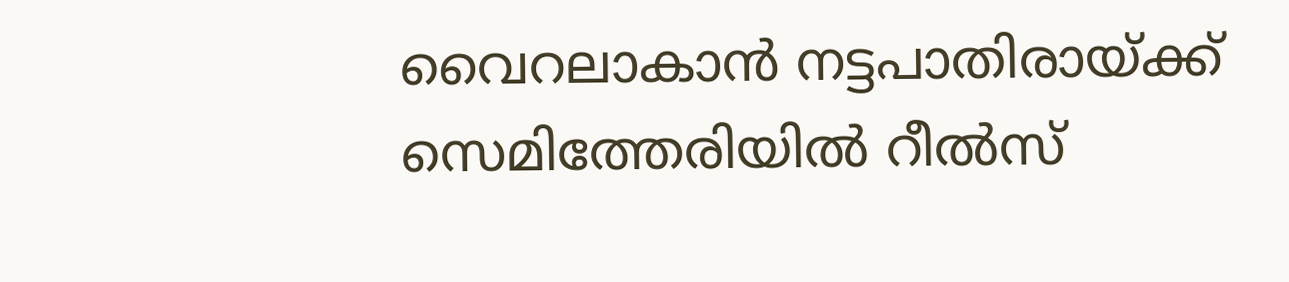വൈറലാകാന്‍ നട്ടപാതിരായ്ക്ക് സെമിത്തേരിയില്‍ റീല്‍സ്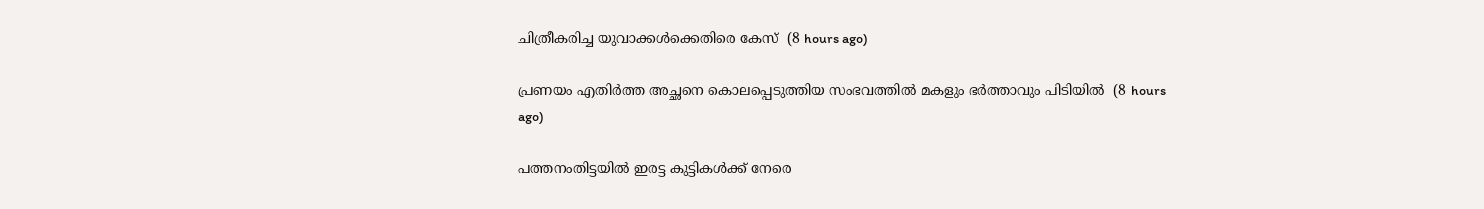ചിത്രീകരിച്ച യുവാക്കള്‍ക്കെതിരെ കേസ്  (8 hours ago)

പ്രണയം എതിര്‍ത്ത അച്ഛനെ കൊലപ്പെടുത്തിയ സംഭവത്തില്‍ മകളും ഭര്‍ത്താവും പിടിയില്‍  (8 hours ago)

പത്തനംതിട്ടയില്‍ ഇരട്ട കുട്ടികള്‍ക്ക് നേരെ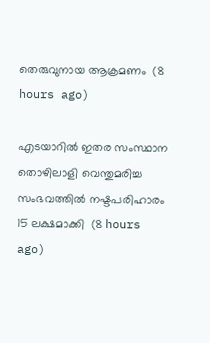തെരുവുനായ ആക്രമണം  (8 hours ago)

എടയാറില്‍ ഇതര സംസ്ഥാന തൊഴിലാളി വെന്തുമരിച്ച സംഭവത്തില്‍ നഷ്ടപരിഹാരം 15 ലക്ഷമാക്കി  (8 hours ago)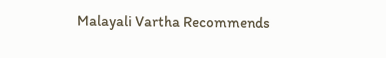Malayali Vartha Recommends